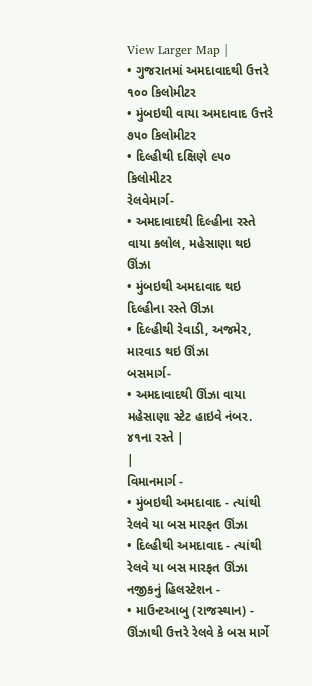View Larger Map |
• ગુજરાતમાં અમદાવાદથી ઉત્તરે ૧૦૦ કિલોમીટર
• મુંબઇથી વાયા અમદાવાદ ઉત્તરે ૭૫૦ કિલોમીટર
• દિલ્હીથી દક્ષિણે ૯૫૦ કિલોમીટર
રેલવેમાર્ગ-
• અમદાવાદથી દિલ્હીના રસ્તે વાયા કલોલ, મહેસાણા થઇ ઊંઝા
• મુંબઇથી અમદાવાદ થઇ દિલ્હીના રસ્તે ઊંઝા
• દિલ્હીથી રેવાડી, અજમેર, મારવાડ થઇ ઊંઝા
બસમાર્ગ-
• અમદાવાદથી ઊંઝા વાયા મહેસાણા સ્ટેટ હાઇવે નંબર. ૪૧ના રસ્તે |
|
વિમાનમાર્ગ -
• મુંબઇથી અમદાવાદ - ત્યાંથી રેલવે યા બસ મારફત ઊંઝા
• દિલ્હીથી અમદાવાદ - ત્યાંથી રેલવે યા બસ મારફત ઊંઝા
નજીકનું હિલસ્ટેશન -
• માઉન્ટઆબુ (રાજસ્થાન) - ઊંઝાથી ઉત્તરે રેલવે કે બસ માર્ગે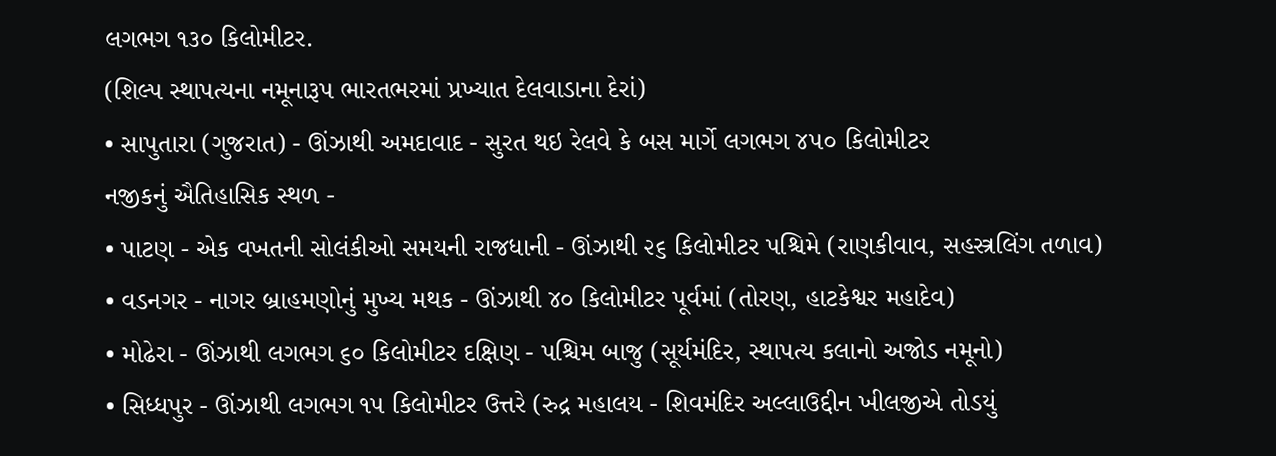લગભગ ૧૩૦ કિલોમીટર.
(શિલ્પ સ્થાપત્યના નમૂનારૂપ ભારતભરમાં પ્રખ્યાત દેલવાડાના દેરાં)
• સાપુતારા (ગુજરાત) - ઊંઝાથી અમદાવાદ - સુરત થઇ રેલવે કે બસ માર્ગે લગભગ ૪૫૦ કિલોમીટર
નજીકનું ઐતિહાસિક સ્થળ -
• પાટણ - એક વખતની સોલંકીઓ સમયની રાજધાની - ઊંઝાથી ૨૬ કિલોમીટર પશ્ચિમે (રાણકીવાવ, સહસ્ત્રલિંગ તળાવ)
• વડનગર - નાગર બ્રાહમણોનું મુખ્ય મથક - ઊંઝાથી ૪૦ કિલોમીટર પૂર્વમાં (તોરણ, હાટકેશ્વર મહાદેવ)
• મોઢેરા - ઊંઝાથી લગભગ ૬૦ કિલોમીટર દક્ષિણ - પશ્ચિમ બાજુ (સૂર્યમંદિર, સ્થાપત્ય કલાનો અજોડ નમૂનો)
• સિધ્ધપુર - ઊંઝાથી લગભગ ૧૫ કિલોમીટર ઉત્તરે (રુદ્ર મહાલય - શિવમંદિર અલ્લાઉદ્દીન ખીલજીએ તોડયું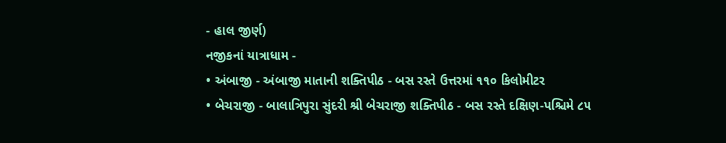- હાલ જીર્ણ)
નજીકનાં યાત્રાધામ -
• અંબાજી - અંબાજી માતાની શક્તિપીઠ - બસ રસ્તે ઉત્તરમાં ૧૧૦ કિલોમીટર
• બેચરાજી - બાલાત્રિપુરા સુંદરી શ્રી બેચરાજી શક્તિપીઠ - બસ રસ્તે દક્ષિણ-પશ્ચિમે ૮૫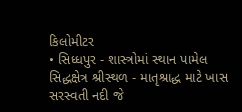કિલોમીટર
• સિધ્ધપુર - શાસ્ત્રોમાં સ્થાન પામેલ સિદ્ધક્ષેત્ર શ્રીસ્થળ - માતૃશ્રાદ્ધ માટે ખાસ સરસ્વતી નદી જે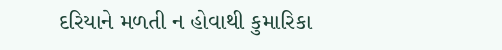દરિયાને મળતી ન હોવાથી કુમારિકા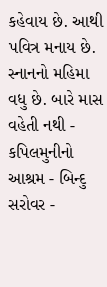કહેવાય છે. આથી પવિત્ર મનાય છે. સ્નાનનો મહિમા વધુ છે. બારે માસ વહેતી નથી - કપિલમુનીનો આશ્રમ - બિન્દુ સરોવર -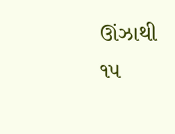ઊંઝાથી ૧૫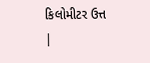કિલોમીટર ઉત્ત
|